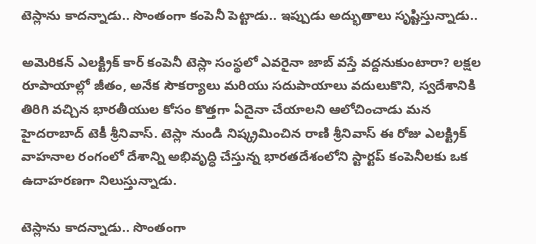టెస్లాను కాదన్నాడు.. సొంతంగా కంపెనీ పెట్టాడు.. ఇప్పుడు అద్భుతాలు సృష్టిస్తున్నాడు..

అమెరికన్ ఎలక్ట్రిక్ కార్ కంపెనీ టెస్లా సంస్థలో ఎవరైనా జాబ్ వస్తే వద్దనుకుంటారా? లక్షల రూపాయాల్లో జీతం, అనేక సౌకర్యాలు మరియు సదుపాయాలు వదులుకొని, స్వదేశానికి తిరిగి వచ్చిన భారతీయుల కోసం కొత్తగా ఏదైనా చేయాలని ఆలోచించాడు మన హైదరాబాద్ టెకీ శ్రీనివాస్. టెస్లా నుండి నిష్క్రమించిన రాణి శ్రీనివాస్ ఈ రోజు ఎలక్ట్రిక్ వాహనాల రంగంలో దేశాన్ని అభివృద్ధి చేస్తున్న భారతదేశంలోని స్టార్టప్ కంపెనీలకు ఒక ఉదాహరణగా నిలుస్తున్నాడు.

టెస్లాను కాదన్నాడు.. సొంతంగా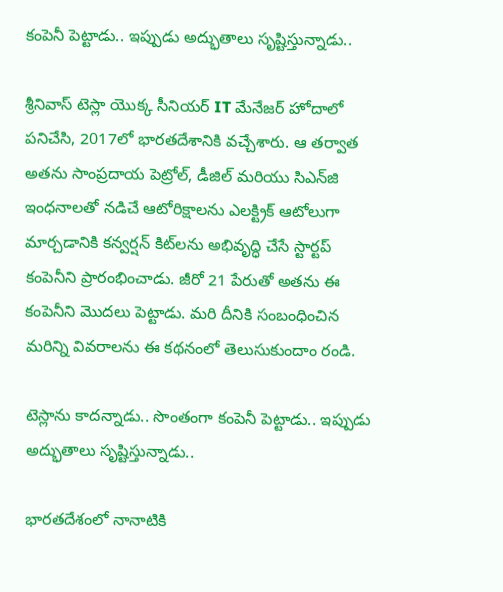కంపెనీ పెట్టాడు.. ఇప్పుడు అద్భుతాలు సృష్టిస్తున్నాడు..

శ్రీనివాస్ టెస్లా యొక్క సీనియర్ IT మేనేజర్ హోదాలో పనిచేసి, 2017లో భారతదేశానికి వచ్చేశారు. ఆ తర్వాత అతను సాంప్రదాయ పెట్రోల్, డీజిల్ మరియు సిఎన్‌జి ఇంధనాలతో నడిచే ఆటోరిక్షాలను ఎలక్ట్రిక్ ఆటోలుగా మార్చడానికి కన్వర్షన్ కిట్‌లను అభివృద్ధి చేసే స్టార్టప్‌ కంపెనీని ప్రారంభించాడు. జీరో 21 పేరుతో అతను ఈ కంపెనీని మొదలు పెట్టాడు. మరి దీనికి సంబంధించిన మరిన్ని వివరాలను ఈ కథనంలో తెలుసుకుందాం రండి.

టెస్లాను కాదన్నాడు.. సొంతంగా కంపెనీ పెట్టాడు.. ఇప్పుడు అద్భుతాలు సృష్టిస్తున్నాడు..

భారతదేశంలో నానాటికి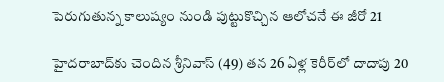పెరుగుతున్న కాలుష్యం నుండి పుట్టుకొచ్చిన ఆలోచనే ఈ జీరో 21

హైదరాబాద్‌కు చెందిన శ్రీనివాస్ (49) తన 26 ఏళ్ల కెరీర్‌లో దాదాపు 20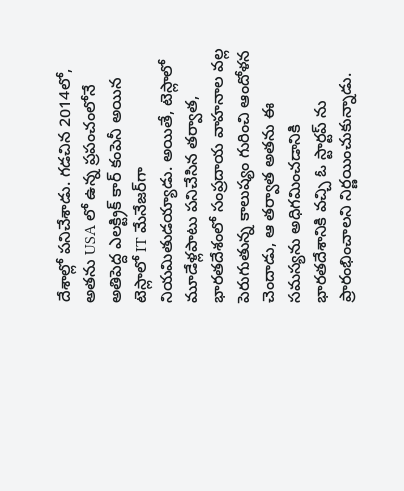దేశాల్లో పనిచేశాడు. గడచిన 2014లో, అతను USA లో ఉన్న ప్రపంచంలోనే అతిపెద్ద ఎలక్ట్రిక్ కార్ కంపెనీ అయిన టెస్లాలో IT మేనేజర్‌గా నియమితుడయ్యాడు. అయితే, టెస్లాలో మూడేళ్లపాటు పనిచేసిన తర్వాత, భారతదేశంలో సంప్రదాయ వాహనాల వల్ల పెరుగుతున్న కాలుష్యం గురించి ఆందోళన చెందాడు, ఆ తర్వాత అతను ఈ సమస్యను అధిగమించడానికి భారతదేశానికి వచ్చి ఓ స్టార్టప్ ను ప్రారంభించాలని నిర్ణయించుకున్నాడు.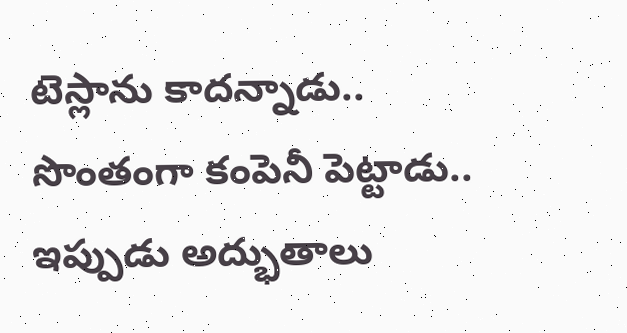టెస్లాను కాదన్నాడు.. సొంతంగా కంపెనీ పెట్టాడు.. ఇప్పుడు అద్భుతాలు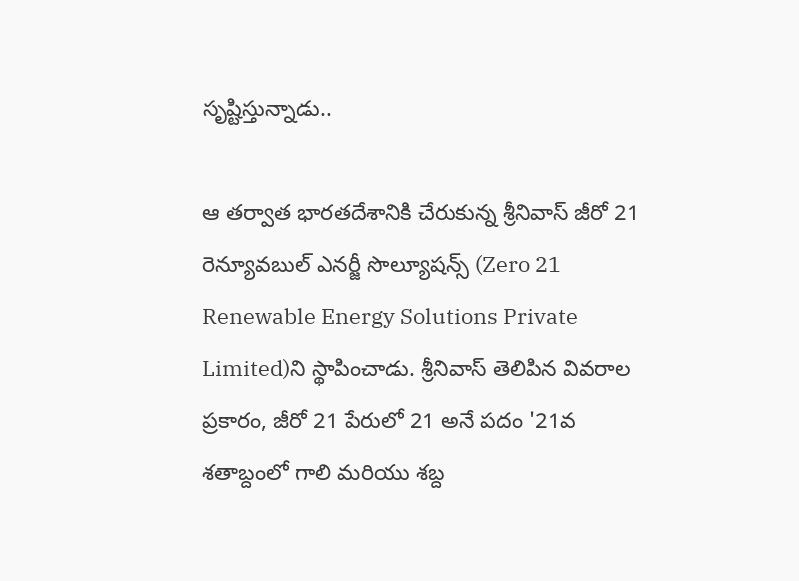సృష్టిస్తున్నాడు..

ఆ తర్వాత భారతదేశానికి చేరుకున్న శ్రీనివాస్ జీరో 21 రెన్యూవబుల్ ఎనర్జీ సొల్యూషన్స్‌ (Zero 21 Renewable Energy Solutions Private Limited)ని స్థాపించాడు. శ్రీనివాస్ తెలిపిన వివరాల ప్రకారం, జీరో 21 పేరులో 21 అనే పదం '21వ శతాబ్దంలో గాలి మరియు శబ్ద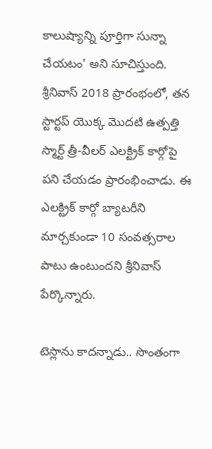కాలుష్యాన్ని పూర్తిగా సున్నా చేయటం' అని సూచిస్తుంది. శ్రీనివాస్ 2018 ప్రారంభంలో, తన స్టార్టప్ యొక్క మొదటి ఉత్పత్తి స్మార్ట్ త్రీ-వీలర్ ఎలక్ట్రిక్ కార్గోపై పని చేయడం ప్రారంభించాడు. ఈ ఎలక్ట్రిక్ కార్గో బ్యాటరీని మార్చకుండా 10 సంవత్సరాల పాటు ఉంటుందని శ్రీనివాస్ పేర్కొన్నారు.

టెస్లాను కాదన్నాడు.. సొంతంగా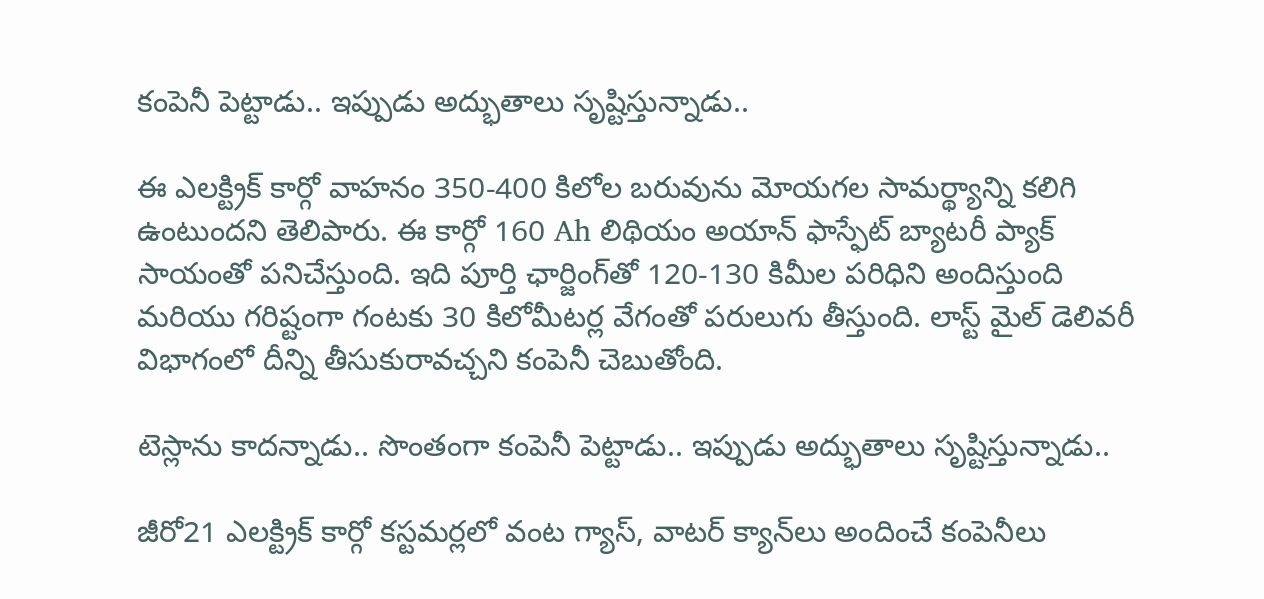కంపెనీ పెట్టాడు.. ఇప్పుడు అద్భుతాలు సృష్టిస్తున్నాడు..

ఈ ఎలక్ట్రిక్ కార్గో వాహనం 350-400 కిలోల బరువును మోయగల సామర్థ్యాన్ని కలిగి ఉంటుందని తెలిపారు. ఈ కార్గో 160 Ah లిథియం అయాన్ ఫాస్ఫేట్ బ్యాటరీ ప్యాక్ సాయంతో పనిచేస్తుంది. ఇది పూర్తి ఛార్జింగ్‌తో 120-130 కిమీల పరిధిని అందిస్తుంది మరియు గరిష్టంగా గంటకు 30 కిలోమీటర్ల వేగంతో పరులుగు తీస్తుంది. లాస్ట్ మైల్ డెలివరీ విభాగంలో దీన్ని తీసుకురావచ్చని కంపెనీ చెబుతోంది.

టెస్లాను కాదన్నాడు.. సొంతంగా కంపెనీ పెట్టాడు.. ఇప్పుడు అద్భుతాలు సృష్టిస్తున్నాడు..

జీరో21 ఎలక్ట్రిక్ కార్గో కస్టమర్లలో వంట గ్యాస్, వాటర్ క్యాన్‌లు అందించే కంపెనీలు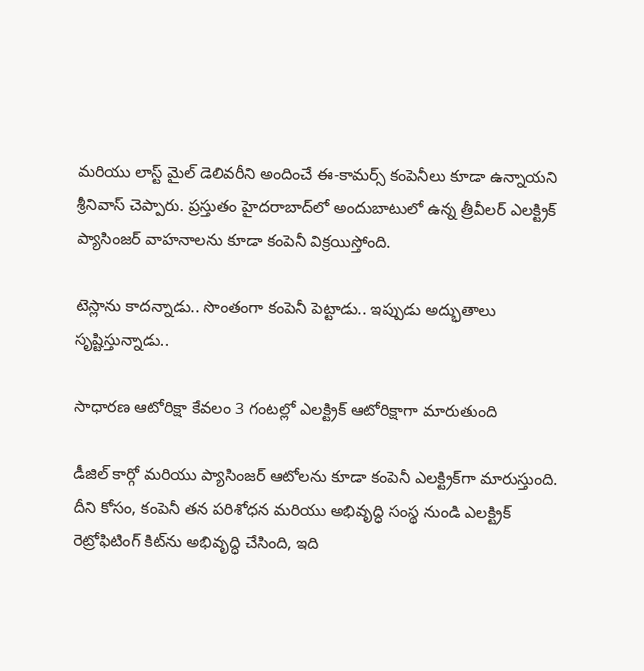మరియు లాస్ట్ మైల్ డెలివరీని అందించే ఈ-కామర్స్ కంపెనీలు కూడా ఉన్నాయని శ్రీనివాస్ చెప్పారు. ప్రస్తుతం హైదరాబాద్‌లో అందుబాటులో ఉన్న త్రీవీలర్ ఎలక్ట్రిక్ ప్యాసింజర్ వాహనాలను కూడా కంపెనీ విక్రయిస్తోంది.

టెస్లాను కాదన్నాడు.. సొంతంగా కంపెనీ పెట్టాడు.. ఇప్పుడు అద్భుతాలు సృష్టిస్తున్నాడు..

సాధారణ ఆటోరిక్షా కేవలం 3 గంటల్లో ఎలక్ట్రిక్ ఆటోరిక్షాగా మారుతుంది

డీజిల్ కార్గో మరియు ప్యాసింజర్ ఆటోలను కూడా కంపెనీ ఎలక్ట్రిక్‌గా మారుస్తుంది. దీని కోసం, కంపెనీ తన పరిశోధన మరియు అభివృద్ధి సంస్థ నుండి ఎలక్ట్రిక్ రెట్రోఫిటింగ్ కిట్‌ను అభివృద్ధి చేసింది, ఇది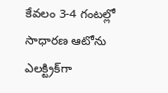కేవలం 3-4 గంటల్లో సాధారణ ఆటోను ఎలక్ట్రిక్‌గా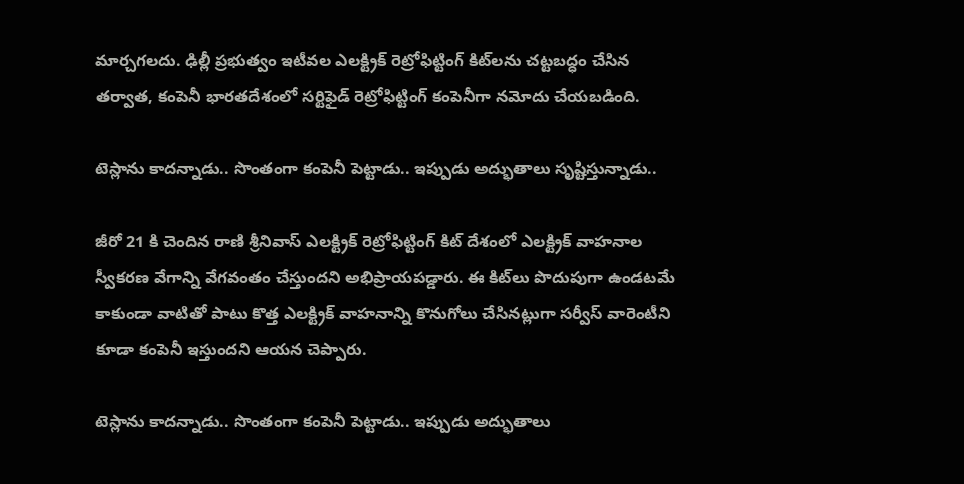మార్చగలదు. ఢిల్లీ ప్రభుత్వం ఇటీవల ఎలక్ట్రిక్ రెట్రోఫిట్టింగ్ కిట్‌లను చట్టబద్ధం చేసిన తర్వాత, కంపెనీ భారతదేశంలో సర్టిఫైడ్ రెట్రోఫిట్టింగ్ కంపెనీగా నమోదు చేయబడింది.

టెస్లాను కాదన్నాడు.. సొంతంగా కంపెనీ పెట్టాడు.. ఇప్పుడు అద్భుతాలు సృష్టిస్తున్నాడు..

జీరో 21 కి చెందిన రాణి శ్రీనివాస్ ఎలక్ట్రిక్ రెట్రోఫిట్టింగ్ కిట్ దేశంలో ఎలక్ట్రిక్ వాహనాల స్వీకరణ వేగాన్ని వేగవంతం చేస్తుందని అభిప్రాయపడ్డారు. ఈ కిట్‌లు పొదుపుగా ఉండటమే కాకుండా వాటితో పాటు కొత్త ఎలక్ట్రిక్ వాహనాన్ని కొనుగోలు చేసినట్లుగా సర్వీస్ వారెంటీని కూడా కంపెనీ ఇస్తుందని ఆయన చెప్పారు.

టెస్లాను కాదన్నాడు.. సొంతంగా కంపెనీ పెట్టాడు.. ఇప్పుడు అద్భుతాలు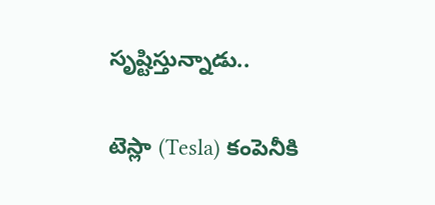సృష్టిస్తున్నాడు..

టెస్లా (Tesla) కంపెనీకి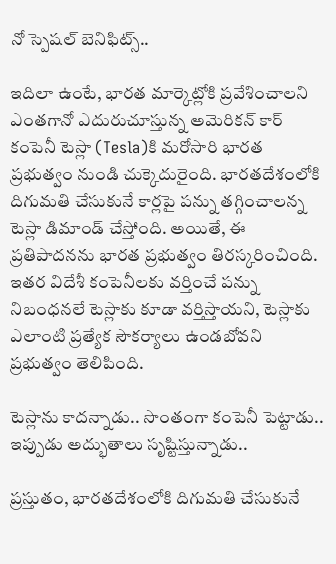నో స్పెషల్ బెనిఫిట్స్..

ఇదిలా ఉంటే, భారత మార్కెట్లోకి ప్రవేశించాలని ఎంతగానో ఎదురుచూస్తున్న అమెరికన్ కార్ కంపెనీ టెస్లా (Tesla)కి మరోసారి భారత ప్రభుత్వం నుండి చుక్కెదురైంది. భారతదేశంలోకి దిగుమతి చేసుకునే కార్లపై పన్ను తగ్గించాలన్న టెస్లా డిమాండ్‌ చేస్తోంది. అయితే, ఈ ప్రతిపాదనను భారత ప్రభుత్వం తిరస్కరించింది. ఇతర విదేశీ కంపెనీలకు వర్తించే పన్ను నిబంధనలే టెస్లాకు కూడా వర్తిస్తాయని, టెస్లాకు ఎలాంటి ప్రత్యేక సౌకర్యాలు ఉండబోవని ప్రభుత్వం తెలిపింది.

టెస్లాను కాదన్నాడు.. సొంతంగా కంపెనీ పెట్టాడు.. ఇప్పుడు అద్భుతాలు సృష్టిస్తున్నాడు..

ప్రస్తుతం, భారతదేశంలోకి దిగుమతి చేసుకునే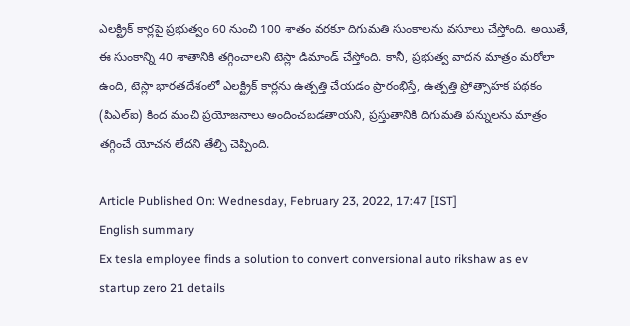ఎలక్ట్రిక్ కార్లపై ప్రభుత్వం 60 నుంచి 100 శాతం వరకూ దిగుమతి సుంకాలను వసూలు చేస్తోంది. అయితే, ఈ సుంకాన్ని 40 శాతానికి తగ్గించాలని టెస్లా డిమాండ్ చేస్తోంది. కానీ, ప్రభుత్వ వాదన మాత్రం మరోలా ఉంది, టెస్లా భారతదేశంలో ఎలక్ట్రిక్ కార్లను ఉత్పత్తి చేయడం ప్రారంభిస్తే, ఉత్పత్తి ప్రోత్సాహక పథకం (పిఎల్‌ఐ) కింద మంచి ప్రయోజనాలు అందించబడతాయని, ప్రస్తుతానికి దిగుమతి పన్నులను మాత్రం తగ్గించే యోచన లేదని తేల్చి చెప్పింది.

Article Published On: Wednesday, February 23, 2022, 17:47 [IST]
English summary
Ex tesla employee finds a solution to convert conversional auto rikshaw as ev startup zero 21 details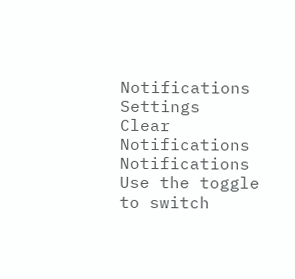Notifications
Settings
Clear Notifications
Notifications
Use the toggle to switch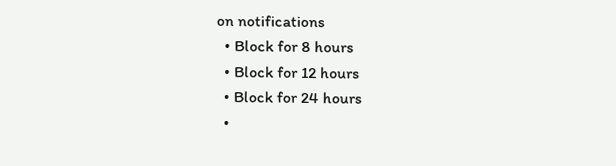on notifications
  • Block for 8 hours
  • Block for 12 hours
  • Block for 24 hours
  •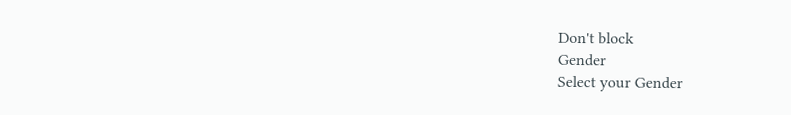Don't block
Gender
Select your Gender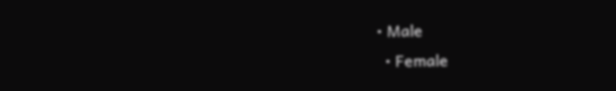• Male
  • Female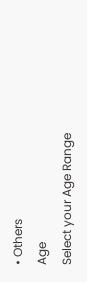• Others
Age
Select your Age Range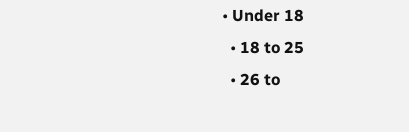• Under 18
  • 18 to 25
  • 26 to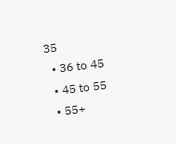35
  • 36 to 45
  • 45 to 55
  • 55+